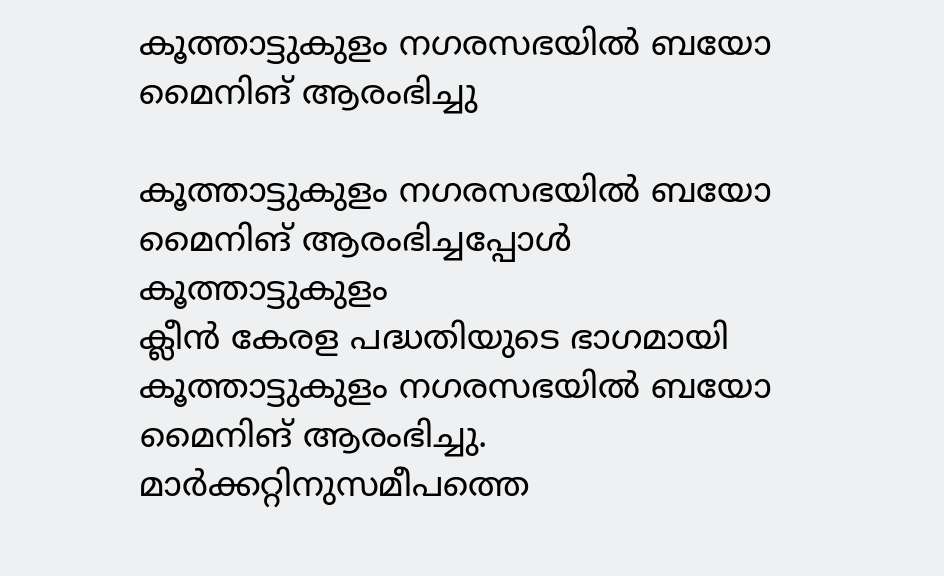കൂത്താട്ടുകുളം നഗരസഭയിൽ ബയോ മൈനിങ് ആരംഭിച്ചു

കൂത്താട്ടുകുളം നഗരസഭയിൽ ബയോ മൈനിങ് ആരംഭിച്ചപ്പോൾ
കൂത്താട്ടുകുളം
ക്ലീൻ കേരള പദ്ധതിയുടെ ഭാഗമായി കൂത്താട്ടുകുളം നഗരസഭയിൽ ബയോ മൈനിങ് ആരംഭിച്ചു. മാർക്കറ്റിനുസമീപത്തെ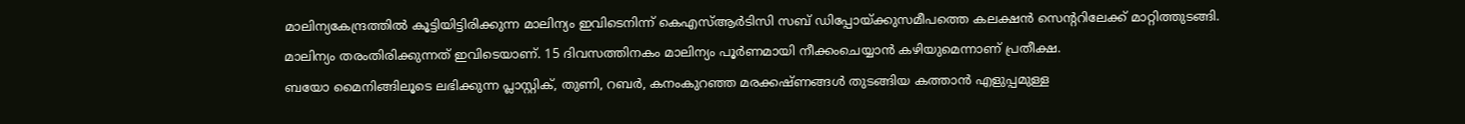മാലിന്യകേന്ദ്രത്തിൽ കൂട്ടിയിട്ടിരിക്കുന്ന മാലിന്യം ഇവിടെനിന്ന് കെഎസ്ആർടിസി സബ് ഡിപ്പോയ്ക്കുസമീപത്തെ കലക്ഷൻ സെന്ററിലേക്ക് മാറ്റിത്തുടങ്ങി.
മാലിന്യം തരംതിരിക്കുന്നത് ഇവിടെയാണ്. 15 ദിവസത്തിനകം മാലിന്യം പൂർണമായി നീക്കംചെയ്യാൻ കഴിയുമെന്നാണ് പ്രതീക്ഷ.
ബയോ മൈനിങ്ങിലൂടെ ലഭിക്കുന്ന പ്ലാസ്റ്റിക്, തുണി, റബർ, കനംകുറഞ്ഞ മരക്കഷ്ണങ്ങൾ തുടങ്ങിയ കത്താൻ എളുപ്പമുള്ള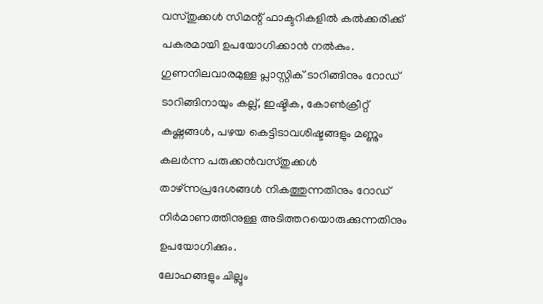വസ്തുക്കൾ സിമന്റ് ഫാക്ടറികളിൽ കൽക്കരിക്ക് പകരമായി ഉപയോഗിക്കാൻ നൽകും.
ഗുണനിലവാരമുള്ള പ്ലാസ്റ്റിക് ടാറിങ്ങിനും റോഡ് ടാറിങ്ങിനായും കല്ല്, ഇഷ്ടിക, കോൺക്രീറ്റ് കഷ്ണങ്ങൾ, പഴയ കെട്ടിടാവശിഷ്ടങ്ങളും മണ്ണും കലർന്ന പരുക്കൻവസ്തുക്കൾ താഴ്ന്നപ്രദേശങ്ങൾ നികത്തുന്നതിനും റോഡ് നിർമാണത്തിനുള്ള അടിത്തറയൊരുക്കുന്നതിനും ഉപയോഗിക്കും.
ലോഹങ്ങളും ചില്ലും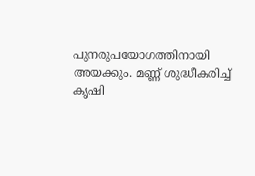പുനരുപയോഗത്തിനായി അയക്കും. മണ്ണ് ശുദ്ധീകരിച്ച് കൃഷി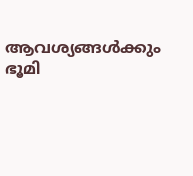ആവശ്യങ്ങൾക്കും ഭൂമി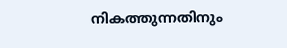നികത്തുന്നതിനും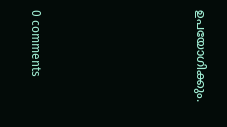ഉപയോഗിക്കും.










0 comments